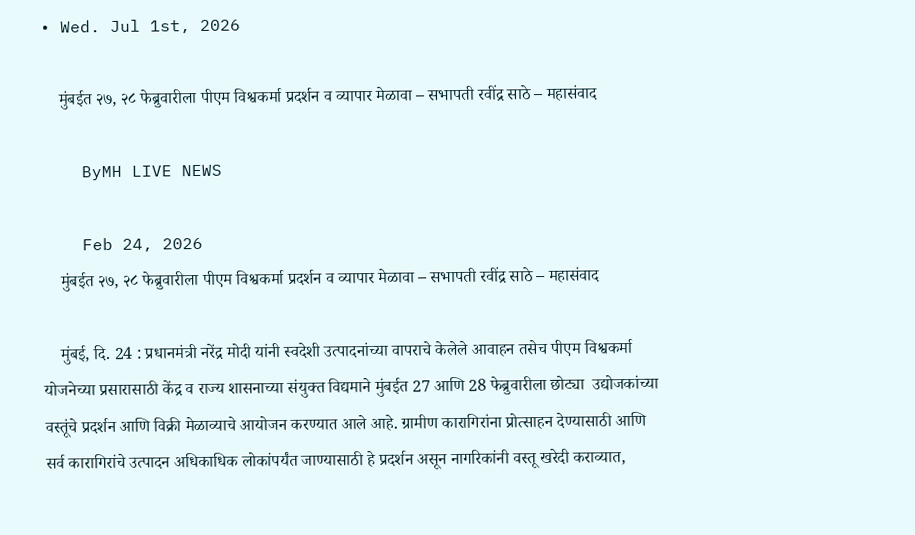• Wed. Jul 1st, 2026

    मुंबईत २७, २८ फेब्रुवारीला पीएम विश्वकर्मा प्रदर्शन व व्यापार मेळावा – सभापती रवींद्र साठे – महासंवाद

    ByMH LIVE NEWS

    Feb 24, 2026
    मुंबईत २७, २८ फेब्रुवारीला पीएम विश्वकर्मा प्रदर्शन व व्यापार मेळावा – सभापती रवींद्र साठे – महासंवाद

    मुंबई, दि. 24 : प्रधानमंत्री नरेंद्र मोदी यांनी स्वदेशी उत्पादनांच्या वापराचे केलेले आवाहन तसेच पीएम विश्वकर्मा योजनेच्या प्रसारासाठी केंद्र व राज्य शासनाच्या संयुक्त विद्यमाने मुंबईत 27 आणि 28 फेब्रुवारीला छोट्या  उद्योजकांच्या वस्तूंचे प्रदर्शन आणि विक्री मेळाव्याचे आयोजन करण्यात आले आहे. ग्रामीण कारागिरांना प्रोत्साहन देण्यासाठी आणि सर्व कारागिरांचे उत्पादन अधिकाधिक लोकांपर्यंत जाण्यासाठी हे प्रदर्शन असून नागरिकांनी वस्तू खरेदी कराव्यात,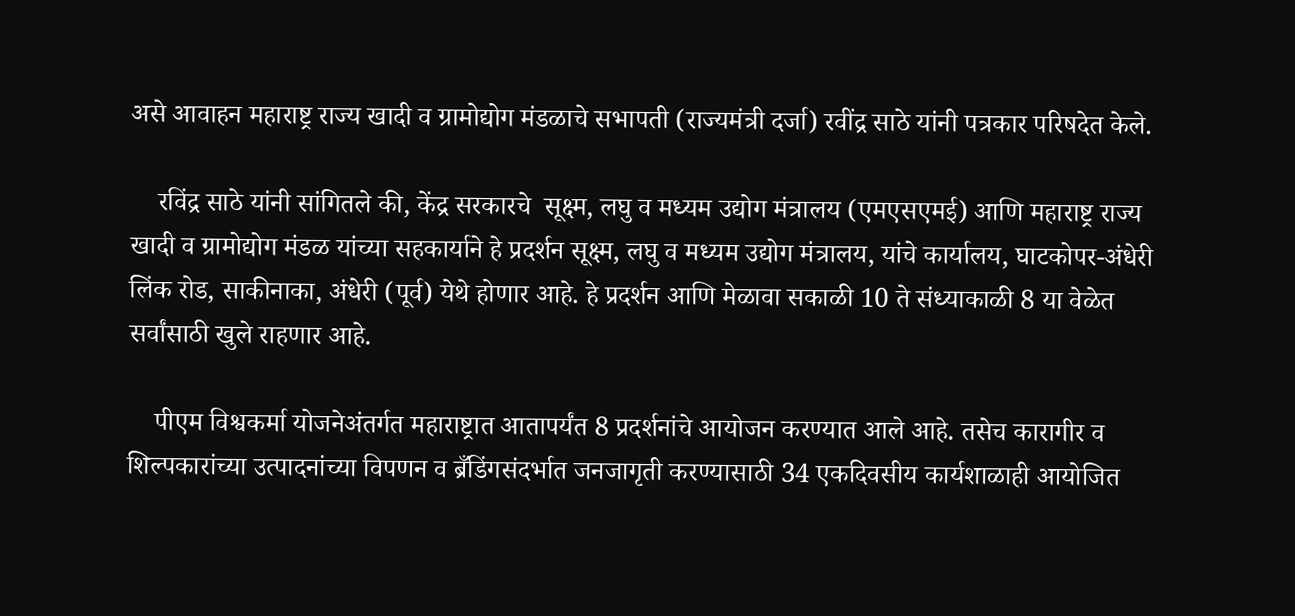असे आवाहन महाराष्ट्र राज्य खादी व ग्रामोद्योग मंडळाचे सभापती (राज्यमंत्री दर्जा) रवींद्र साठे यांनी पत्रकार परिषदेत केले.

    रविंद्र साठे यांनी सांगितले की, केंद्र सरकारचे  सूक्ष्म, लघु व मध्यम उद्योग मंत्रालय (एमएसएमई) आणि महाराष्ट्र राज्य खादी व ग्रामोद्योग मंडळ यांच्या सहकार्याने हे प्रदर्शन सूक्ष्म, लघु व मध्यम उद्योग मंत्रालय, यांचे कार्यालय, घाटकोपर-अंधेरी लिंक रोड, साकीनाका, अंधेरी (पूर्व) येथे होणार आहे. हे प्रदर्शन आणि मेळावा सकाळी 10 ते संध्याकाळी 8 या वेळेत सर्वांसाठी खुले राहणार आहे.

    पीएम विश्वकर्मा योजनेअंतर्गत महाराष्ट्रात आतापर्यंत 8 प्रदर्शनांचे आयोजन करण्यात आले आहे. तसेच कारागीर व शिल्पकारांच्या उत्पादनांच्या विपणन व ब्रँडिंगसंदर्भात जनजागृती करण्यासाठी 34 एकदिवसीय कार्यशाळाही आयोजित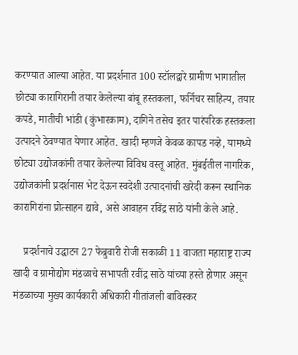करण्यात आल्या आहेत. या प्रदर्शनात 100 स्टॉलद्वारे ग्रामीण भागातील छोट्या कारागिरानी तयार केलेल्या बांबू हस्तकला, फर्निचर साहित्य, तयार कपडे, मातीची भांडी (कुंभारकाम), दागिने तसेच इतर पारंपरिक हस्तकला उत्पादने ठेवण्यात येणार आहेत. खादी म्हणजे केवळ कापड नव्हे, यामध्ये छोट्या उद्योजकांनी तयार केलेल्या विविध वस्तू आहेत. मुंबईतील नागरिक, उद्योजकांनी प्रदर्शनास भेट देऊन स्वदेशी उत्पादनांची खरेदी करून स्थानिक कारागिरांना प्रोत्साहन द्यावे, असे आवाहन रविंद्र साठे यांनी केले आहे.

    प्रदर्शनाचे उद्घाटन 27 फेब्रुवारी रोजी सकाळी 11 वाजता महाराष्ट्र राज्य खादी व ग्रामोद्योग मंडळाचे सभापती रवींद्र साठे यांच्या हस्ते होणार असून मंडळाच्या मुख्य कार्यकारी अधिकारी गीतांजली बाविस्कर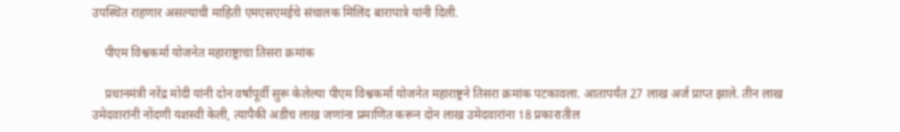उपस्थित राहणार असल्याची माहिती एमएसएमईचे संचालक मिलिंद बारापात्रे यांनी दिली.

    पीएम विश्वकर्मा योजनेत महाराष्ट्राचा तिसरा क्रमांक

    प्रधानमंत्री नरेंद्र मोदी यांनी दोन वर्षांपूर्वी सुरू केलेल्या पीएम विश्वकर्मा योजनेत महाराष्ट्रने तिसरा क्रमांक पटकावला. आतापर्यंत 27 लाख अर्ज प्राप्त झाले. तीन लाख उमेदवारांनी नोंदणी यशस्वी केली, त्यापैकी अडीच लाख जणांना प्रमाणित करून दोन लाख उमेदवारांना 18 प्रकारातील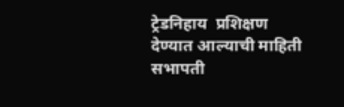ट्रेडनिहाय  प्रशिक्षण देण्यात आल्याची माहिती सभापती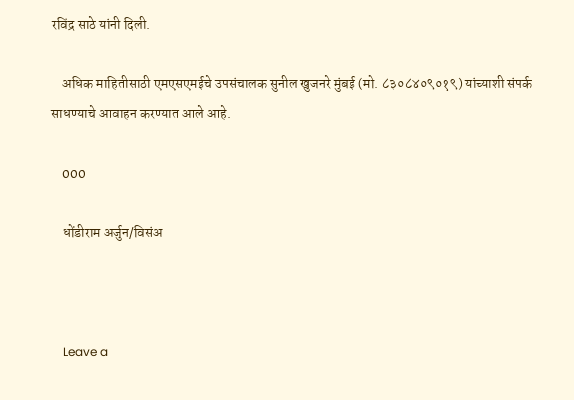रविंद्र साठे यांनी दिली.

    अधिक माहितीसाठी एमएसएमईचे उपसंचालक सुनील खुजनरे मुंबई (मो. ८३०८४०९०१९) यांच्याशी संपर्क साधण्याचे आवाहन करण्यात आले आहे.

    000

    धोंडीराम अर्जुन/विसंअ



    Leave a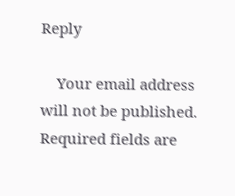Reply

    Your email address will not be published. Required fields are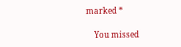marked *

    You missed